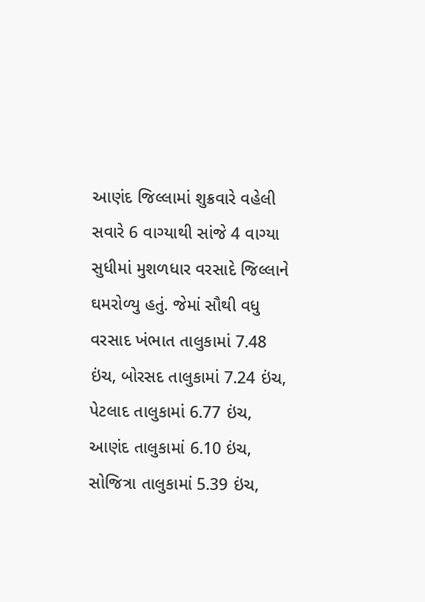આણંદ જિલ્લામાં શુક્રવારે વહેલી સવારે 6 વાગ્યાથી સાંજે 4 વાગ્યા સુધીમાં મુશળધાર વરસાદે જિલ્લાને ઘમરોળ્યુ હતું. જેમાં સૌથી વધુ વરસાદ ખંભાત તાલુકામાં 7.48 ઇંચ, બોરસદ તાલુકામાં 7.24 ઇંચ, પેટલાદ તાલુકામાં 6.77 ઇંચ, આણંદ તાલુકામાં 6.10 ઇંચ, સોજિત્રા તાલુકામાં 5.39 ઇંચ,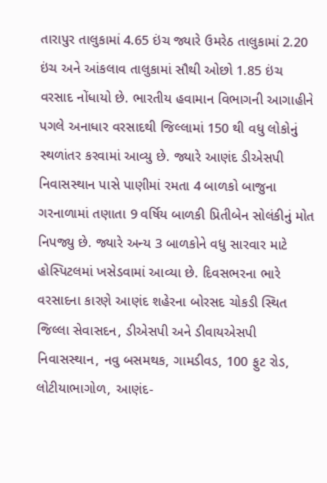તારાપુર તાલુકામાં 4.65 ઇંચ જ્યારે ઉમરેઠ તાલુકામાં 2.20 ઇંચ અને આંકલાવ તાલુકામાં સૌથી ઓછો 1.85 ઇંચ વરસાદ નોંધાયો છે. ભારતીય હવામાન વિભાગની આગાહીને પગલે અનાધાર વરસાદથી જિલ્લામાં 150 થી વધુ લોકોનું સ્થળાંતર કરવામાં આવ્યુ છે. જ્યારે આણંદ ડીએસપી નિવાસસ્થાન પાસે પાણીમાં રમતા 4 બાળકો બાજુના ગરનાળામાં તણાતા 9 વર્ષિય બાળકી પ્રિતીબેન સોલંકીનું મોત નિપજ્યુ છે. જ્યારે અન્ય 3 બાળકોને વધુ સારવાર માટે હોસ્પિટલમાં ખસેડવામાં આવ્યા છે. દિવસભરના ભારે વરસાદના કારણે આણંદ શહેરના બોરસદ ચોકડી સ્થિત જિલ્લા સેવાસદન, ડીએસપી અને ડીવાયએસપી નિવાસસ્થાન, નવુ બસમથક, ગામડીવડ, 100 ફુટ રોડ, લોટીયાભાગોળ, આણંદ-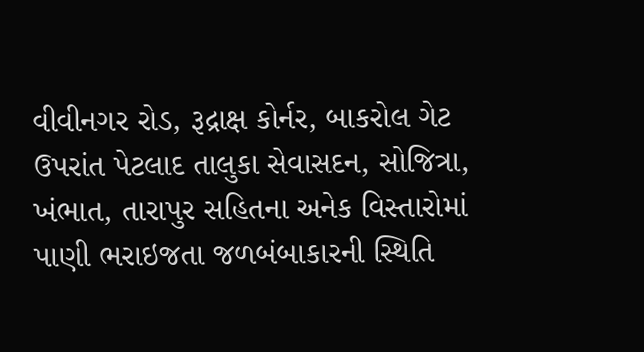વીવીનગર રોડ, રૂદ્રાક્ષ કોર્નર, બાકરોલ ગેટ ઉપરાંત પેટલાદ તાલુકા સેવાસદન, સોજિત્રા, ખંભાત, તારાપુર સહિતના અનેક વિસ્તારોમાં પાણી ભરાઇજતા જળબંબાકારની સ્થિતિ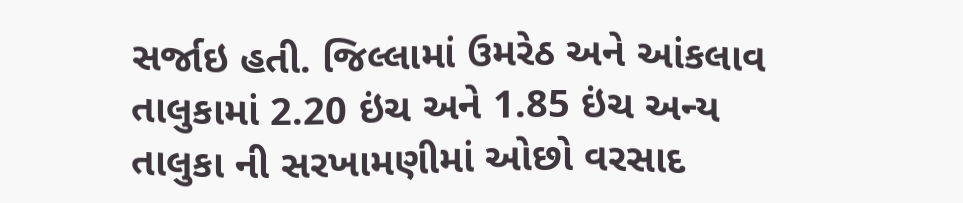સર્જાઇ હતી. જિલ્લામાં ઉમરેઠ અને આંકલાવ તાલુકામાં 2.20 ઇંચ અને 1.85 ઇંચ અન્ય તાલુકા ની સરખામણીમાં ઓછો વરસાદ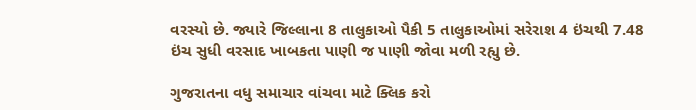વરસ્યો છે. જ્યારે જિલ્લાના 8 તાલુકાઓ પૈકી 5 તાલુકાઓમાં સરેરાશ 4 ઇંચથી 7.48 ઇંચ સુધી વરસાદ ખાબકતા પાણી જ પાણી જોવા મળી રહ્યુ છે.

ગુજરાતના વધુ સમાચાર વાંચવા માટે ક્લિક કરો